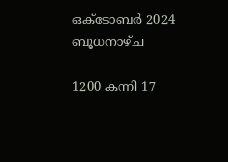ഒക്ടോബര്‍ 2024 ബൂധനാഴ്ച

1200 കന്നി 17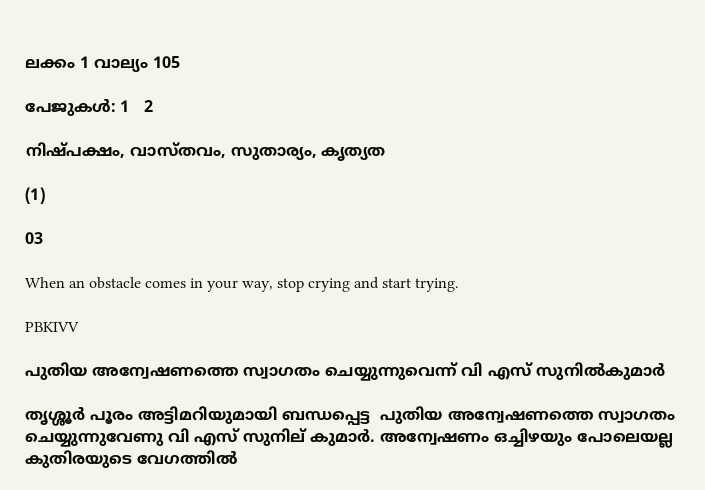ലക്കം 1 വാല്യം 105

പേജുകള്‍: 1   2

നിഷ്പക്ഷം, വാസ്തവം, സുതാര്യം, കൃത്യത

(1)

03

When an obstacle comes in your way, stop crying and start trying.

PBKIVV

പുതിയ അന്വേഷണത്തെ സ്വാഗതം ചെയ്യുന്നുവെന്ന് വി എസ് സുനില്‍കുമാര്‍

തൃശ്ശൂര്‍ പൂരം അട്ടിമറിയുമായി ബന്ധപ്പെട്ട  പുതിയ അന്വേഷണത്തെ സ്വാഗതം ചെയ്യുന്നുവേണു വി എസ് സുനില് കുമാര്‍. അന്വേഷണം ഒച്ചിഴയും പോലെയല്ല കുതിരയുടെ വേഗത്തില്‍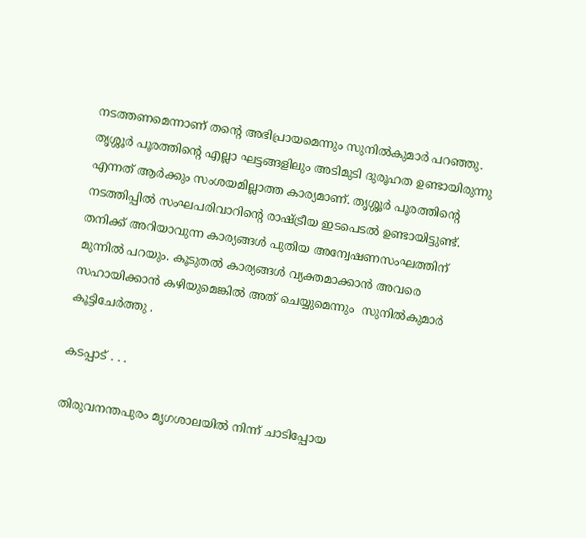നടത്തണമെന്നാണ് തന്റെ അഭിപ്രായമെന്നും സുനില്‍കുമാര്‍ പറഞ്ഞു. തൃശ്ശൂര്‍ പൂരത്തിന്റെ എല്ലാ ഘട്ടങ്ങളിലും അടിമുടി ദുരൂഹത ഉണ്ടായിരുന്നു എന്നത് ആര്‍ക്കും സംശയമില്ലാത്ത കാര്യമാണ്. തൃശ്ശൂര്‍ പൂരത്തിന്റെ നടത്തിപ്പില്‍ സംഘപരിവാറിന്റെ രാഷ്ട്രീയ ഇടപെടല്‍ ഉണ്ടായിട്ടുണ്ട്. തനിക്ക് അറിയാവുന്ന കാര്യങ്ങള്‍ പുതിയ അന്വേഷണസംഘത്തിന് മുന്നില്‍ പറയും. കൂടുതല്‍ കാര്യങ്ങള്‍ വ്യക്തമാക്കാന്‍ അവരെ സഹായിക്കാന്‍ കഴിയുമെങ്കില്‍ അത് ചെയ്യുമെന്നും  സുനില്‍കുമാര്‍ കൂട്ടിചേർത്തു .

കടപ്പാട് . . .

തിരുവനന്തപുരം മൃഗശാലയില്‍ നിന്ന് ചാടിപ്പോയ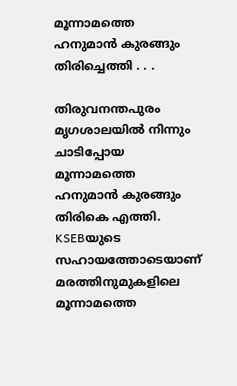മൂന്നാമത്തെ ഹനുമാന്‍ കുരങ്ങും തിരിച്ചെത്തി . . .

തിരുവനന്തപുരം മൃഗശാലയില്‍ നിന്നും ചാടിപ്പോയ മൂന്നാമത്തെ ഹനുമാന്‍ കുരങ്ങും തിരികെ എത്തി. KSEBയുടെ സഹായത്തോടെയാണ് മരത്തിനുമുകളിലെ മൂന്നാമത്തെ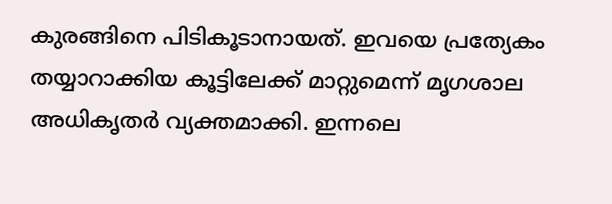കുരങ്ങിനെ പിടികൂടാനായത്. ഇവയെ പ്രത്യേകം തയ്യാറാക്കിയ കൂട്ടിലേക്ക് മാറ്റുമെന്ന് മൃഗശാല അധികൃതര്‍ വ്യക്തമാക്കി. ഇന്നലെ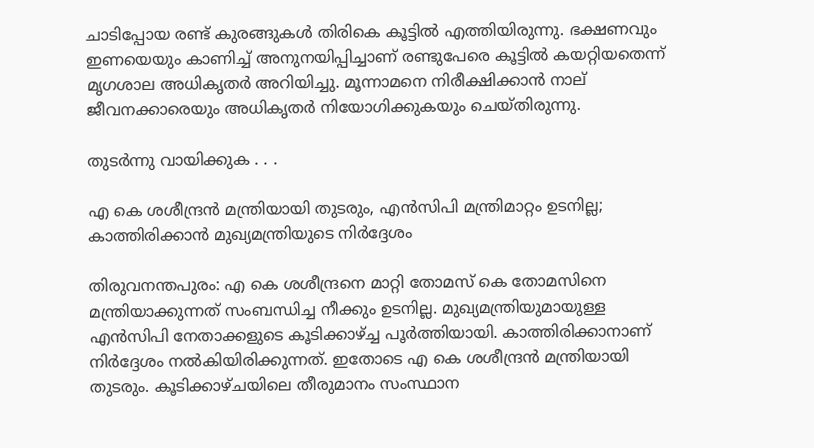ചാടിപ്പോയ രണ്ട് കുരങ്ങുകള്‍ തിരികെ കൂട്ടില്‍ എത്തിയിരുന്നു. ഭക്ഷണവും ഇണയെയും കാണിച്ച് അനുനയിപ്പിച്ചാണ് രണ്ടുപേരെ കൂട്ടില്‍ കയറ്റിയതെന്ന് മൃഗശാല അധികൃതര്‍ അറിയിച്ചു. മൂന്നാമനെ നിരീക്ഷിക്കാന്‍ നാല് ജീവനക്കാരെയും അധികൃതര്‍ നിയോഗിക്കുകയും ചെയ്തിരുന്നു.

തുടര്‍ന്നു വായിക്കുക . . .

എ കെ ശശീന്ദ്രൻ മന്ത്രിയായി തുടരും, എന്‍സിപി മന്ത്രിമാറ്റം ഉടനില്ല; കാത്തിരിക്കാൻ മുഖ്യമന്ത്രിയുടെ നിർദ്ദേശം

തിരുവനന്തപുരം: എ കെ ശശീന്ദ്രനെ മാറ്റി തോമസ് കെ തോമസിനെ മന്ത്രിയാക്കുന്നത് സംബന്ധിച്ച നീക്കും ഉടനില്ല. മുഖ്യമന്ത്രിയുമായുള്ള എൻസിപി നേതാക്കളുടെ കൂടിക്കാഴ്ച്ച പൂർത്തിയായി. കാത്തിരിക്കാനാണ് നിർദ്ദേശം നൽകിയിരിക്കുന്നത്. ഇതോടെ എ കെ ശശീന്ദ്രൻ മന്ത്രിയായി തുടരും. കൂടിക്കാഴ്ചയിലെ തീരുമാനം സംസ്ഥാന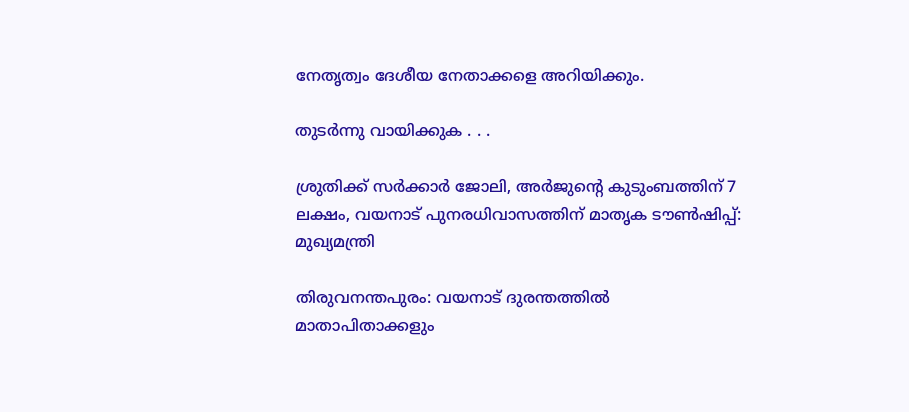നേതൃത്വം ദേശീയ നേതാക്കളെ അറിയിക്കും.

തുടര്‍ന്നു വായിക്കുക . . .

ശ്രുതിക്ക് സർക്കാർ ജോലി, അർജുന്‍റെ കുടുംബത്തിന് 7 ലക്ഷം, വയനാട് പുനരധിവാസത്തിന് മാതൃക ടൗൺഷിപ്പ്: മുഖ്യമന്ത്രി

തിരുവനന്തപുരം: വയനാട് ദുരന്തത്തില്‍ മാതാപിതാക്കളും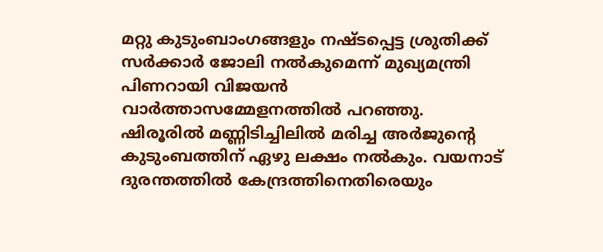മറ്റു കുടുംബാംഗങ്ങളും നഷ്ടപ്പെട്ട ശ്രുതിക്ക് സര്‍ക്കാര്‍ ജോലി നല്‍കുമെന്ന് മുഖ്യമന്ത്രി പിണറായി വിജയന്‍ വാര്‍ത്താസമ്മേളനത്തില്‍ പറഞ്ഞു. ഷിരൂരില്‍ മണ്ണിടിച്ചിലില്‍ മരിച്ച അര്‍ജുന്‍റെ കുടുംബത്തിന് ഏഴു ലക്ഷം നല്‍കും. വയനാട് ദുരന്തത്തില്‍ കേന്ദ്രത്തിനെതിരെയും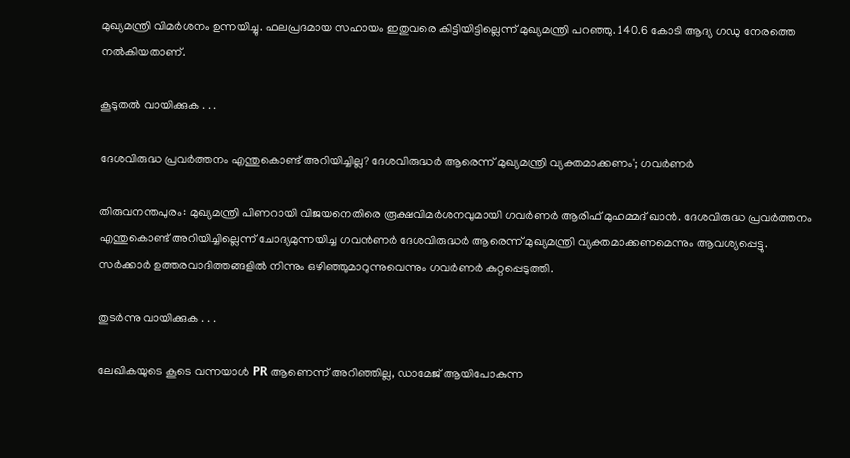മുഖ്യമന്ത്രി വിമര്‍ശനം ഉന്നയിച്ചു. ഫലപ്രദമായ സഹായം ഇതുവരെ കിട്ടിയിട്ടില്ലെന്ന് മുഖ്യമന്ത്രി പറഞ്ഞു. 140.6 കോടി ആദ്യ ഗഡു നേരത്തെ നല്‍കിയതാണ്.

കൂടുതല്‍ വായിക്കുക . . .

ദേശവിരുദ്ധ പ്രവർത്തനം എന്തുകൊണ്ട് അറിയിച്ചില്ല? ദേശവിരുദ്ധര്‍ ആരെന്ന് മുഖ്യമന്ത്രി വ്യക്തമാക്കണം'; ഗവര്‍ണര്‍

തിരുവനന്തപുരം: മുഖ്യമന്ത്രി പിണറായി വിജയനെതിരെ രൂക്ഷവിമര്‍ശനവുമായി ഗവര്‍ണര്‍ ആരിഫ് മുഹമ്മദ് ഖാന്‍. ദേശവിരുദ്ധ പ്രവർത്തനം എന്തുകൊണ്ട് അറിയിച്ചില്ലെന്ന് ചോദ്യമുന്നയിച്ച ഗവന്‍ണര്‍ ദേശവിരുദ്ധര്‍ ആരെന്ന് മുഖ്യമന്ത്രി വ്യക്തമാക്കണമെന്നും ആവശ്യപ്പെട്ടു. സര്‍ക്കാര്‍ ഉത്തരവാദിത്തങ്ങളില്‍ നിന്നും ഒഴിഞ്ഞുമാറുന്നുവെന്നും ഗവര്‍ണര്‍ കുറ്റപ്പെടുത്തി.

തുടര്‍ന്നു വായിക്കുക . . .

ലേഖികയുടെ കൂടെ വന്നയാള്‍ PR ആണെന്ന് അറിഞ്ഞില്ല, ഡാമേജ് ആയിപോകുന്ന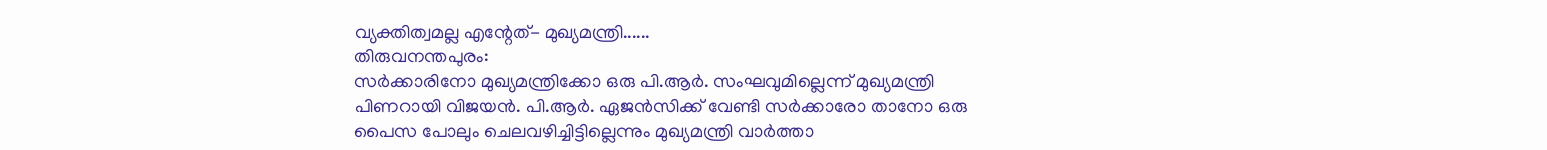വ്യക്തിത്വമല്ല എന്റേത്- മുഖ്യമന്ത്രി......
തിരുവനന്തപുരം:
സർക്കാരിനോ മുഖ്യമന്ത്രിക്കോ ഒരു പി.ആര്‍. സംഘവുമില്ലെന്ന് മുഖ്യമന്ത്രി പിണറായി വിജയന്‍. പി.ആര്‍. ഏജന്‍സിക്ക് വേണ്ടി സര്‍ക്കാരോ താനോ ഒരു പൈസ പോലും ചെലവഴിച്ചിട്ടില്ലെന്നും മുഖ്യമന്ത്രി വാര്‍ത്താ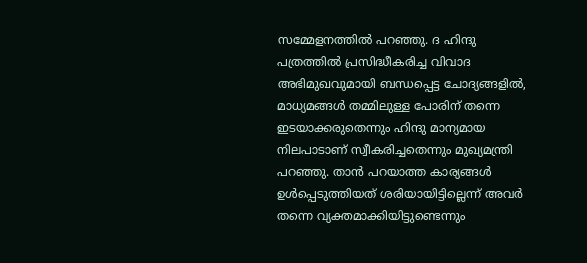സമ്മേളനത്തില്‍ പറഞ്ഞു. ദ ഹിന്ദു പത്രത്തില്‍ പ്രസിദ്ധീകരിച്ച വിവാദ അഭിമുഖവുമായി ബന്ധപ്പെട്ട ചോദ്യങ്ങളില്‍, മാധ്യമങ്ങള്‍ തമ്മിലുള്ള പോരിന് തന്നെ ഇടയാക്കരുതെന്നും ഹിന്ദു മാന്യമായ നിലപാടാണ് സ്വീകരിച്ചതെന്നും മുഖ്യമന്ത്രി പറഞ്ഞു. താന്‍ പറയാത്ത കാര്യങ്ങള്‍ ഉൾപ്പെടുത്തിയത് ശരിയായിട്ടില്ലെന്ന് അവര്‍ തന്നെ വ്യക്തമാക്കിയിട്ടുണ്ടെന്നും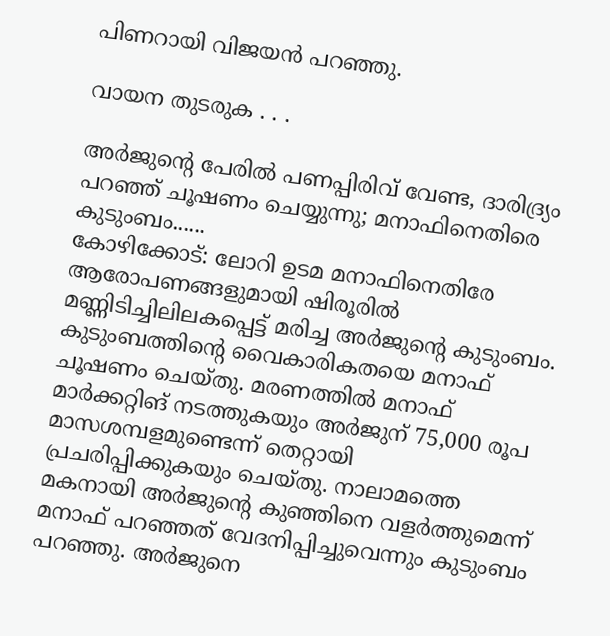പിണറായി വിജയൻ പറഞ്ഞു.

വായന തുടരുക . . .

അര്‍ജുന്റെ പേരില്‍ പണപ്പിരിവ് വേണ്ട, ദാരിദ്ര്യം പറഞ്ഞ് ചൂഷണം ചെയ്യുന്നു; മനാഫിനെതിരെ കുടുംബം......
കോഴിക്കോട്: ലോറി ഉടമ മനാഫിനെതിരേ ആരോപണങ്ങളുമായി ഷിരൂരില്‍ മണ്ണിടിച്ചിലിലകപ്പെട്ട് മരിച്ച അര്‍ജുന്റെ കുടുംബം. കുടുംബത്തിന്റെ വൈകാരികതയെ മനാഫ് ചൂഷണം ചെയ്തു. മരണത്തില്‍ മനാഫ് മാര്‍ക്കറ്റിങ് നടത്തുകയും അര്‍ജുന് 75,000 രൂപ മാസശമ്പളമുണ്ടെന്ന് തെറ്റായി പ്രചരിപ്പിക്കുകയും ചെയ്തു. നാലാമത്തെ മകനായി അര്‍ജുന്റെ കുഞ്ഞിനെ വളര്‍ത്തുമെന്ന് മനാഫ് പറഞ്ഞത് വേദനിപ്പിച്ചുവെന്നും കുടുംബം പറഞ്ഞു. അര്‍ജുനെ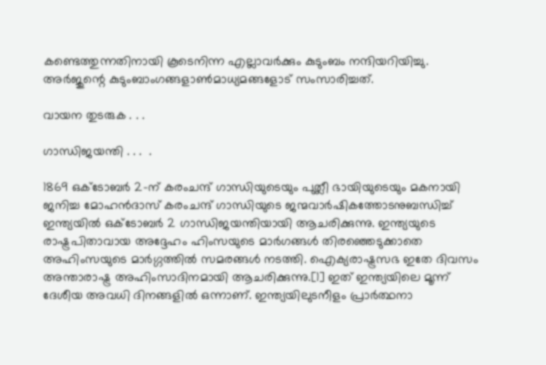കണ്ടെത്തുന്നതിനായി കൂടെനിന്ന എല്ലാവര്‍ക്കും കുടുംബം നന്ദിയറിയിച്ചു. അര്‍ജുന്റെ കുടുംബാംഗങ്ങളാണ്‍മാധ്യമങ്ങളോട് സംസാരിച്ചത്.

വായന തുടരുക . . .

ഗാന്ധിജയന്തി . . .  .

1869 ഒക്ടോബര്‍ 2-ന് കരംചന്ദ് ഗാന്ധിയുടെയും പുത്ലീ ഭായിയുടെയും മകനായി ജനിച്ച മോഹൻ‌ദാസ് കരംചന്ദ് ഗാന്ധിയുടെ ജന്മവാർഷികത്തോടനുബന്ധിച്ച് ഇന്ത്യയിൽ ഒക്ടോബർ 2 ഗാന്ധിജയന്തിയായി ആചരിക്കുന്നു. ഇന്ത്യയുടെ രാഷ്ട്രപിതാവായ അദ്ദേഹം ഹിംസയുടെ മാർഗങ്ങൾ തിരഞ്ഞെടുക്കാതെ അഹിംസയുടെ മാർഗ്ഗത്തിൽ സമരങ്ങൾ നടത്തി. ഐക്യരാഷ്ട്രസഭ ഇതേ ദിവസം അന്താരാഷ്ട്ര അഹിംസാദിനമായി ആചരിക്കുന്നു.[1] ഇത് ഇന്ത്യയിലെ മൂന്ന് ദേശീയ അവധി ദിനങ്ങളിൽ ഒന്നാണ്. ഇന്ത്യയിലുടനീളം പ്രാർത്ഥനാ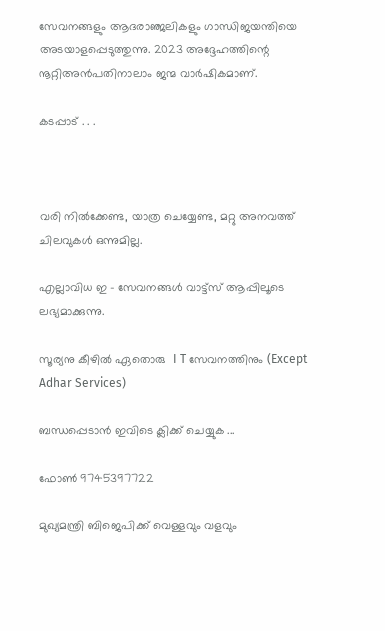സേവനങ്ങളും ആദരാഞ്ജലികളും ഗാന്ധിജയന്തിയെ അടയാളപ്പെടുത്തുന്നു. 2023 അദ്ദേഹത്തിന്റെ നൂറ്റിഅൻപതിനാലാം ജന്മ വാര്‍ഷികമാണ്.

കടപ്പാട് . . .



വരി നില്‍ക്കേണ്ട, യാത്ര ചെയ്യേണ്ട, മറ്റു അനവത്ത് ചിലവുകള്‍ ഒന്നുമില്ല.

എല്ലാവിധ ഇ - സേവനങ്ങള്‍ വാട്ട്സ് ആപ്പിലൂടെ ലഭ്യമാക്കുന്നു.

സൂര്യനു കീഴില്‍ ഏതൊരു  I T സേവനത്തിനും (Except Adhar Services)

ബന്ധപ്പെടാന്‍ ഇവിടെ ക്ലിക്ക് ചെയ്യുക ...

ഫോണ്‍ 9745397722

മുഖ്യമന്ത്രി ബിജെപിക്ക് വെള്ളവും വളവും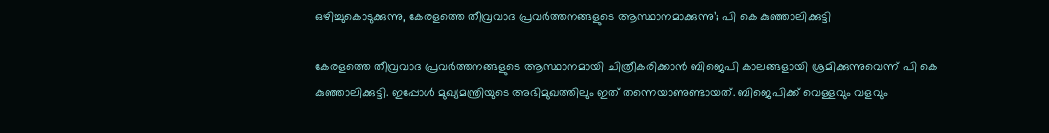ഒഴിച്ചുകൊടുക്കുന്നു, കേരളത്തെ തീവ്രവാദ പ്രവർത്തനങ്ങളുടെ ആസ്ഥാനമാക്കുന്നു’; പി കെ കുഞ്ഞാലിക്കുട്ടി

കേരളത്തെ തീവ്രവാദ പ്രവർത്തനങ്ങളുടെ ആസ്ഥാനമായി ചിത്രീകരിക്കാൻ ബിജെപി കാലങ്ങളായി ശ്രമിക്കുന്നുവെന്ന് പി കെ കുഞ്ഞാലിക്കുട്ടി. ഇപ്പോള്‍ മുഖ്യമന്ത്രിയുടെ അഭിമുഖത്തിലും ഇത് തന്നെയാണുണ്ടായത്. ബിജെപിക്ക് വെള്ളവും വളവും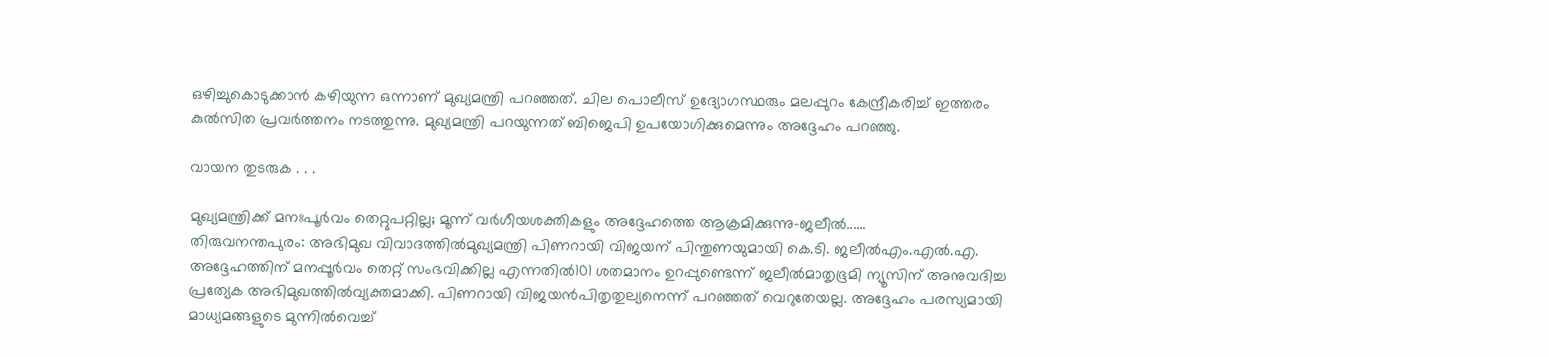ഒഴിച്ചുകൊടുക്കാൻ കഴിയുന്ന ഒന്നാണ് മുഖ്യമന്ത്രി പറഞ്ഞത്. ചില പൊലീസ് ഉദ്യോഗസ്ഥരും മലപ്പുറം കേന്ദ്രീകരിച്ച് ഇത്തരം കുൽസിത പ്രവർത്തനം നടത്തുന്നു. മുഖ്യമന്ത്രി പറയുന്നത് ബിജെപി ഉപയോഗിക്കുമെന്നും അദ്ദേഹം പറഞ്ഞു.

വായന തുടരുക . . .

മുഖ്യമന്ത്രിക്ക് മനഃപൂര്‍വം തെറ്റുപറ്റില്ല; മൂന്ന് വര്‍ഗീയശക്തികളും അദ്ദേഹത്തെ ആക്രമിക്കുന്നു-ജലീല്‍......
തിരുവനന്തപുരം: അഭിമുഖ വിവാദത്തില്‍മുഖ്യമന്ത്രി പിണറായി വിജയന് പിന്തുണയുമായി കെ.ടി. ജലീല്‍എം.എല്‍.എ. അദ്ദേഹത്തിന് മനപ്പൂര്‍വം തെറ്റ് സംഭവിക്കില്ല എന്നതില്‍101 ശതമാനം ഉറപ്പുണ്ടെന്ന് ജലീല്‍മാതൃഭൂമി ന്യൂസിന് അനുവദിച്ച പ്രത്യേക അഭിമുഖത്തില്‍വ്യക്തമാക്കി. പിണറായി വിജയന്‍പിതൃതുല്യനെന്ന് പറഞ്ഞത് വെറുതേയല്ല. അദ്ദേഹം പരസ്യമായി മാധ്യമങ്ങളുടെ മുന്നില്‍വെച്ച്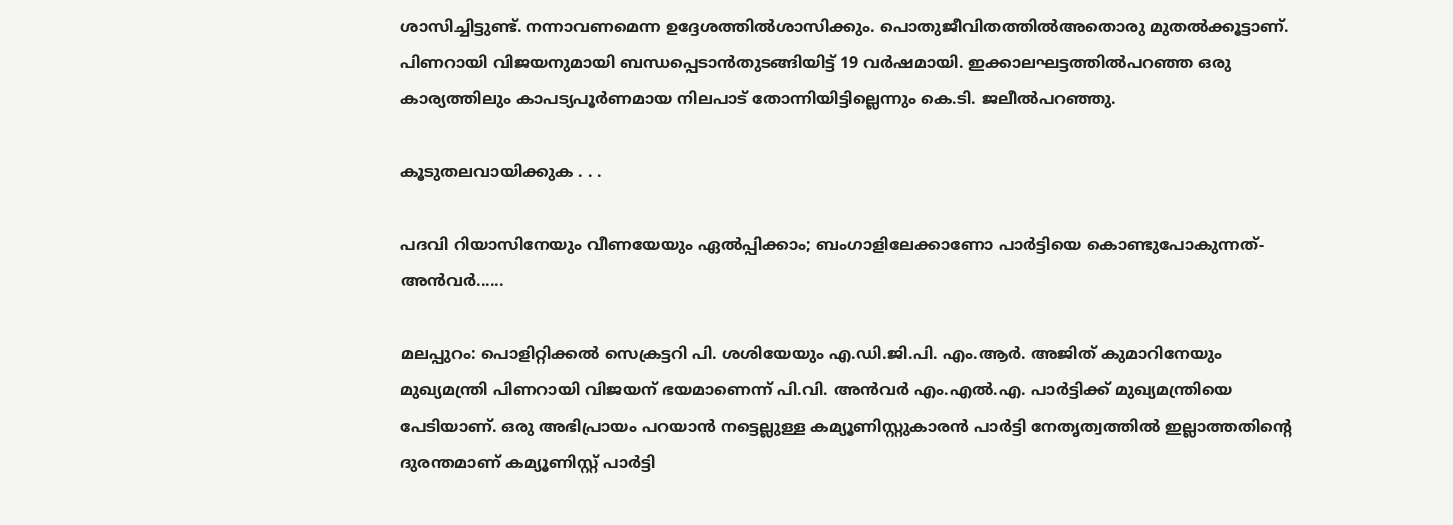ശാസിച്ചിട്ടുണ്ട്. നന്നാവണമെന്ന ഉദ്ദേശത്തില്‍ശാസിക്കും. പൊതുജീവിതത്തില്‍അതൊരു മുതല്‍ക്കൂട്ടാണ്. പിണറായി വിജയനുമായി ബന്ധപ്പെടാന്‍തുടങ്ങിയിട്ട് 19 വര്‍ഷമായി. ഇക്കാലഘട്ടത്തില്‍പറഞ്ഞ ഒരു കാര്യത്തിലും കാപട്യപൂര്‍ണമായ നിലപാട് തോന്നിയിട്ടില്ലെന്നും കെ.ടി. ജലീല്‍പറഞ്ഞു.

കൂടുതല‍വായിക്കുക . . .

പദവി റിയാസിനേയും വീണയേയും ഏൽപ്പിക്കാം; ബംഗാളിലേക്കാണോ പാര്‍ട്ടിയെ കൊണ്ടുപോകുന്നത്- അന്‍വര്‍......

മലപ്പുറം: പൊളിറ്റിക്കല്‍ സെക്രട്ടറി പി. ശശിയേയും എ.ഡി.ജി.പി. എം.ആര്‍. അജിത് കുമാറിനേയും മുഖ്യമന്ത്രി പിണറായി വിജയന് ഭയമാണെന്ന് പി.വി. അൻവർ എം.എൽ.എ. പാർട്ടിക്ക് മുഖ്യമന്ത്രിയെ പേടിയാണ്. ഒരു അഭിപ്രായം പറയാൻ നട്ടെല്ലുള്ള കമ്യൂണിസ്റ്റുകാരൻ പാർട്ടി നേതൃത്വത്തിൽ ഇല്ലാത്തതിന്റെ ദുരന്തമാണ് കമ്യൂണിസ്റ്റ് പാർട്ടി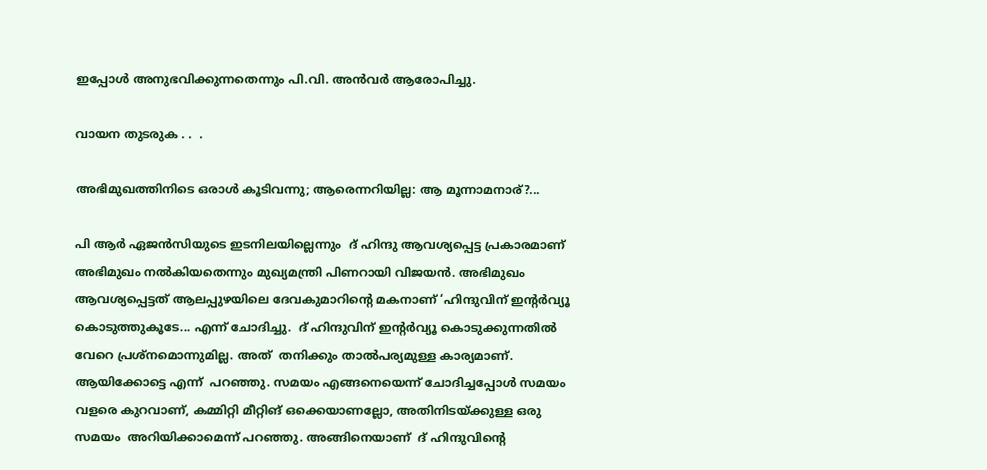ഇപ്പോൾ അനുഭവിക്കുന്നതെന്നും പി.വി. അൻവർ ആരോപിച്ചു.

വായന തുടരുക . .  .

അഭിമുഖത്തിനിടെ ഒരാള്‍ കൂടിവന്നു; ആരെന്നറിയില്ല: ആ മൂന്നാമനാര്?...

പി ആര്‍ ഏജന്‍സിയുടെ ഇടനിലയില്ലെന്നും  ദ് ഹിന്ദു ആവശ്യപ്പെട്ട പ്രകാരമാണ് അഭിമുഖം നല്‍കിയതെന്നും മുഖ്യമന്ത്രി പിണറായി വിജയന്‍. അഭിമുഖം ആവശ്യപ്പെട്ടത് ആലപ്പുഴയിലെ ദേവകുമാറിന്‍റെ മകനാണ് ‘ഹിന്ദുവിന് ഇന്‍റര്‍വ്യൂ കൊടുത്തുകൂടേ... എന്ന് ചോദിച്ചു.  ദ് ഹിന്ദുവിന് ഇന്‍റര്‍വ്യൂ കൊടുക്കുന്നതില്‍ വേറെ പ്രശ്നമൊന്നുമില്ല. അത്  തനിക്കും താല്‍പര്യമുള്ള കാര്യമാണ്. ആയിക്കോട്ടെ എന്ന്  പറഞ്ഞു. സമയം എങ്ങനെയെന്ന് ചോദിച്ചപ്പോള്‍ സമയം വളരെ കുറവാണ്, കമ്മിറ്റി മീറ്റിങ് ഒക്കെയാണല്ലോ, അതിനിടയ്ക്കുള്ള ഒരു സമയം  അറിയിക്കാമെന്ന് പറഞ്ഞു. അങ്ങിനെയാണ്  ദ് ഹിന്ദുവിന്‍റെ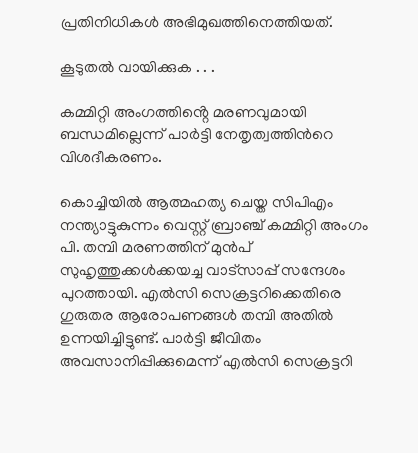പ്രതിനിധികള്‍ അഭിമുഖത്തിനെത്തിയത്.

കൂടുതല്‍ വായിക്കുക . . .

കമ്മിറ്റി അംഗത്തിൻ്റെ മരണവുമായി ബന്ധമില്ലെന്ന് പാര്‍ട്ടി നേതൃത്വത്തിന്‍റെ വിശദീകരണം.

കൊച്ചിയില്‍ ആത്മഹത്യ ചെയ്ത സിപിഎം നന്ത്യാട്ടുകുന്നം വെസ്റ്റ് ബ്രാഞ്ച് കമ്മിറ്റി അംഗം പി. തമ്പി മരണത്തിന് മുന്‍പ് സുഹൃത്തുക്കള്‍ക്കയച്ച വാട്സാപ്പ് സന്ദേശം പുറത്തായി. എല്‍സി സെക്രട്ടറിക്കെതിരെ ഗുരുതര ആരോപണങ്ങള്‍ തമ്പി അതിൽ ഉന്നയിച്ചിട്ടുണ്ട്. പാര്‍ട്ടി ജീവിതം അവസാനിപ്പിക്കുമെന്ന് എല്‍സി സെക്രട്ടറി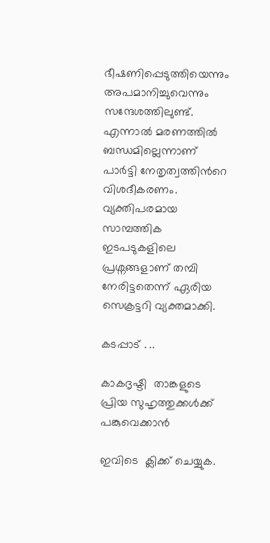ഭീഷണിപ്പെടുത്തിയെന്നും അപമാനിച്ചുവെന്നും സന്ദേശത്തിലുണ്ട്. എന്നാല്‍ മരണത്തില്‍ ബന്ധമില്ലെന്നാണ് പാര്‍ട്ടി നേതൃത്വത്തിന്‍റെ വിശദീകരണം. വ്യക്തിപരമായ സാമ്പത്തിക ഇടപടുകളിലെ പ്രശ്നങ്ങളാണ് തമ്പി നേരിട്ടതെന്ന് ഏരിയ സെക്രട്ടറി വ്യക്തമാക്കി.

കടപ്പാട് . ..

കാകദൃഷ്ടി  താങ്കളുടെ പ്രിയ സുഹൃത്തുക്കള്‍ക്ക് പങ്കുവെക്കാന്‍

ഇവിടെ  ക്ലിക്ക് ചെയ്യുക.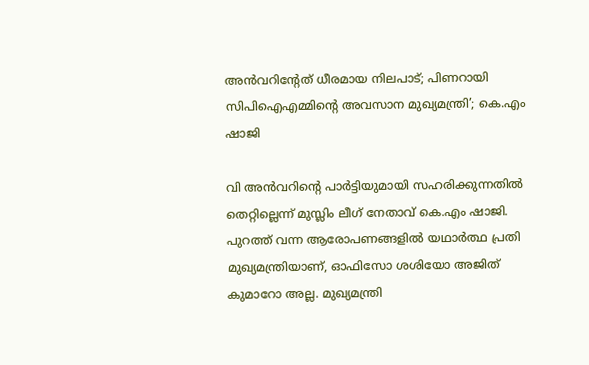അൻവറിന്റേത് ധീരമായ നിലപാട്; പിണറായി സിപിഐഎമ്മിൻ്റെ അവസാന മുഖ്യമന്ത്രി’; കെ.എം ഷാജി

വി അൻവറിൻ്റെ പാർട്ടിയുമായി സഹരിക്കുന്നതില്‍ തെറ്റില്ലെന്ന് മുസ്ലിം ലീഗ് നേതാവ് കെ.എം ഷാജി. പുറത്ത് വന്ന ആരോപണങ്ങളില്‍ യഥാർത്ഥ പ്രതി മുഖ്യമന്ത്രിയാണ്, ഓഫിസോ ശശിയോ അജിത് കുമാറോ അല്ല. മുഖ്യമന്ത്രി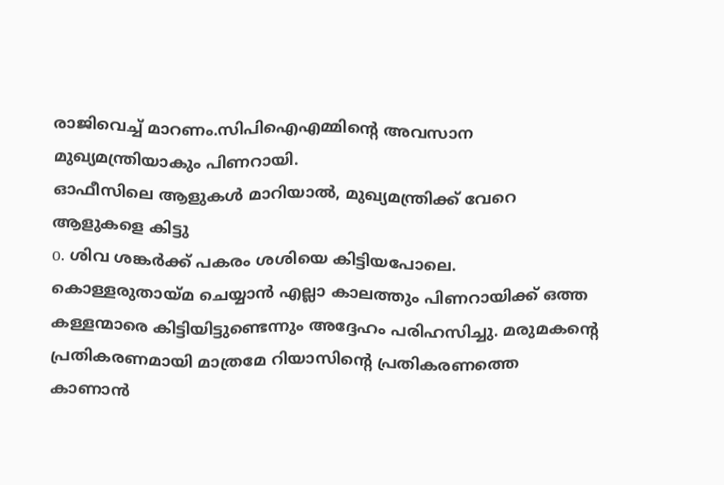രാജിവെച്ച് മാറണം.സിപിഐഎമ്മിൻ്റെ അവസാന മുഖ്യമന്ത്രിയാകും പിണറായി.
ഓഫീസിലെ ആളുകള്‍ മാറിയാല്‍, മുഖ്യമന്ത്രിക്ക് വേറെ ആളുകളെ കിട്ടു
o. ശിവ ശങ്കര്‍ക്ക് പകരം ശശിയെ കിട്ടിയപോലെ. കൊള്ളരുതായ്മ ചെയ്യാന്‍ എല്ലാ കാലത്തും പിണറായിക്ക് ഒത്ത കള്ളന്മാരെ കിട്ടിയിട്ടുണ്ടെന്നും അദ്ദേഹം പരിഹസിച്ചു. മരുമകൻ്റെ പ്രതികരണമായി മാത്രമേ റിയാസിൻ്റെ പ്രതികരണത്തെ കാണാൻ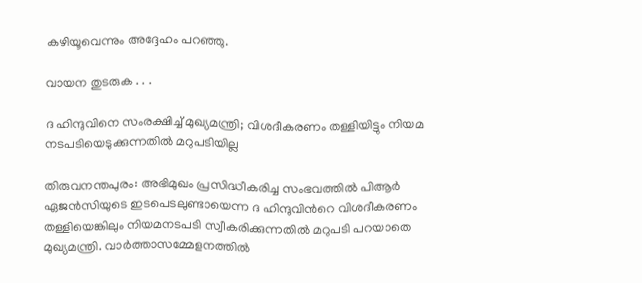കഴിയൂവെന്നും അദ്ദേഹം പറഞ്ഞു.

വായന തുടരുക . . .

ദ ഹിന്ദുവിനെ സംരക്ഷിച്ച് മുഖ്യമന്ത്രി; വിശദീകരണം തള്ളിയിട്ടും നിയമ നടപടിയെടുക്കുന്നതിൽ മറുപടിയില്ല

തിരുവനന്തപുരം: അഭിമുഖം പ്രസിദ്ധീകരിച്ച സംഭവത്തില്‍ പിആര്‍ ഏജന്‍സിയുടെ ഇടപെടലുണ്ടായെന്ന ദ ഹിന്ദുവിന്‍റെ വിശദീകരണം തള്ളിയെങ്കിലും നിയമനടപടി സ്വീകരിക്കുന്നതില്‍ മറുപടി പറയാതെ മുഖ്യമന്ത്രി. വാര്‍ത്താസമ്മേളനത്തില്‍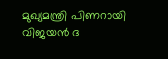മുഖ്യമന്ത്രി പിണറായി വിജയന്‍ ദ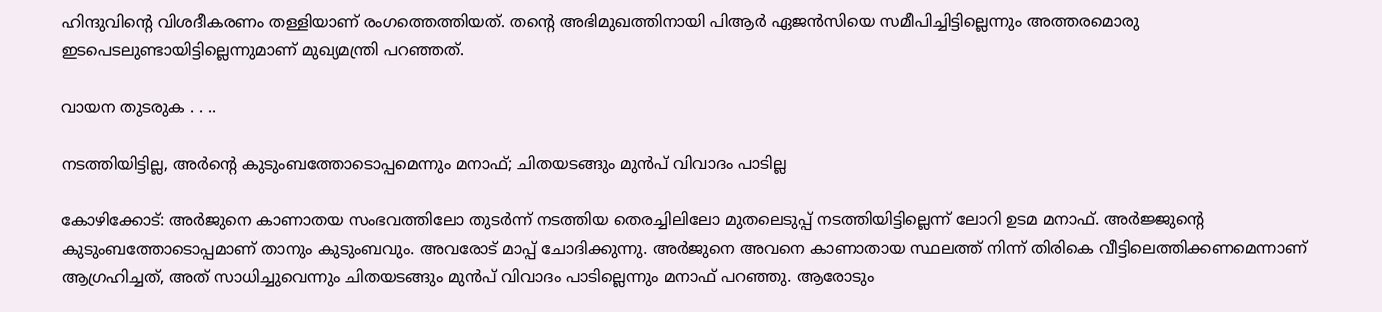ഹിന്ദുവിന്‍റെ വിശദീകരണം തള്ളിയാണ് രംഗത്തെത്തിയത്. തന്‍റെ അഭിമുഖത്തിനായി പിആര്‍ ഏജന്‍സിയെ സമീപിച്ചിട്ടില്ലെന്നും അത്തരമൊരു ഇടപെടലുണ്ടായിട്ടില്ലെന്നുമാണ് മുഖ്യമന്ത്രി പറഞ്ഞത്.

വായന തുടരുക . . ..

നടത്തിയിട്ടില്ല, അർന്‍റെ കുടുംബത്തോടൊപ്പമെന്നും മനാഫ്; ചിതയടങ്ങും മുൻപ് വിവാദം പാടില്ല

കോഴിക്കോട്: അർജുനെ കാണാതയ സംഭവത്തിലോ തുടര്‍ന്ന് നടത്തിയ തെരച്ചിലിലോ മുതലെടുപ്പ് നടത്തിയിട്ടില്ലെന്ന് ലോറി ഉടമ മനാഫ്. അർജ്ജുന്‍റെ കുടുംബത്തോടൊപ്പമാണ് താനും കുടുംബവും. അവരോട് മാപ്പ് ചോദിക്കുന്നു. അര്‍ജുനെ അവനെ കാണാതായ സ്ഥലത്ത് നിന്ന് തിരികെ വീട്ടിലെത്തിക്കണമെന്നാണ് ആഗ്രഹിച്ചത്, അത് സാധിച്ചുവെന്നും ചിതയടങ്ങും മുൻപ് വിവാദം പാടില്ലെന്നും മനാഫ് പറഞ്ഞു. ആരോടും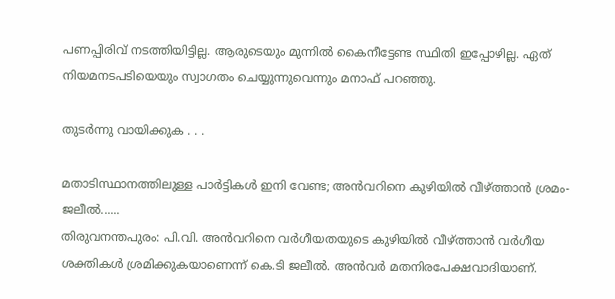പണപ്പിരിവ് നടത്തിയിട്ടില്ല. ആരുടെയും മുന്നില്‍ കൈനീട്ടേണ്ട സ്ഥിതി ഇപ്പോഴില്ല. ഏത് നിയമനടപടിയെയും സ്വാഗതം ചെയ്യുന്നുവെന്നും മനാഫ് പറഞ്ഞു.

തുടര്‍ന്നു വായിക്കുക . . .

മതാടിസ്ഥാനത്തിലുള്ള പാര്‍ട്ടികള്‍ ഇനി വേണ്ട; അന്‍വറിനെ കുഴിയില്‍ വീഴ്ത്താന്‍ ശ്രമം- ജലീല്‍......
തിരുവനന്തപുരം: പി.വി. അന്‍വറിനെ വര്‍ഗീയതയുടെ കുഴിയില്‍ വീഴ്ത്താന്‍ വര്‍ഗീയ ശക്തികള്‍ ശ്രമിക്കുകയാണെന്ന് കെ.ടി ജലീല്‍. അന്‍വര്‍ മതനിരപേക്ഷവാദിയാണ്.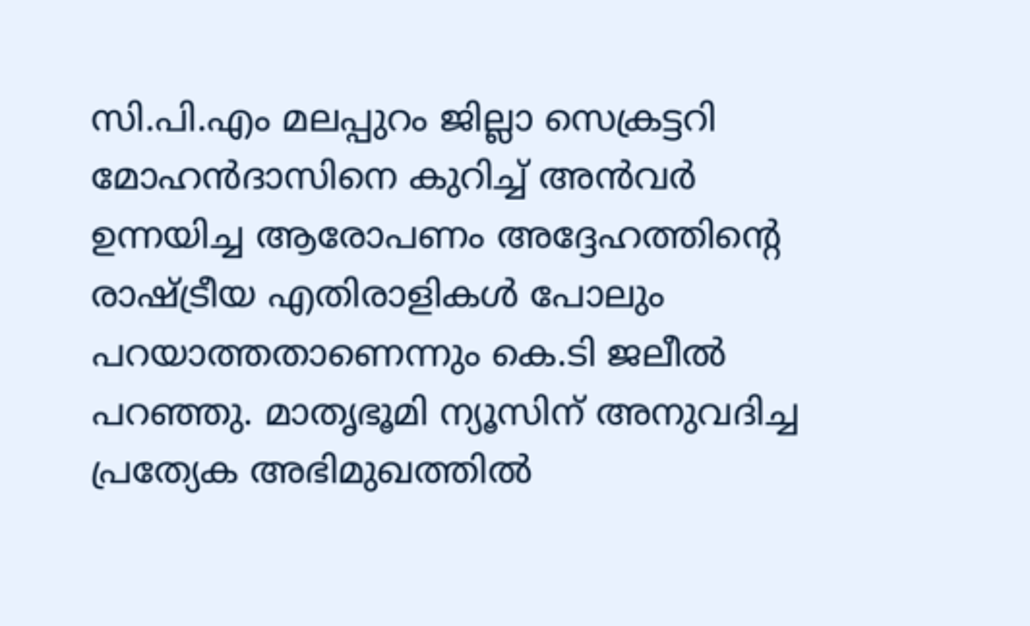സി.പി.എം മലപ്പുറം ജില്ലാ സെക്രട്ടറി മോഹന്‍ദാസിനെ കുറിച്ച് അന്‍വര്‍ ഉന്നയിച്ച ആരോപണം അദ്ദേഹത്തിന്റെ രാഷ്ട്രീയ എതിരാളികള്‍ പോലും പറയാത്തതാണെന്നും കെ.ടി ജലീല്‍ പറഞ്ഞു. മാതൃഭൂമി ന്യൂസിന് അനുവദിച്ച പ്രത്യേക അഭിമുഖത്തില്‍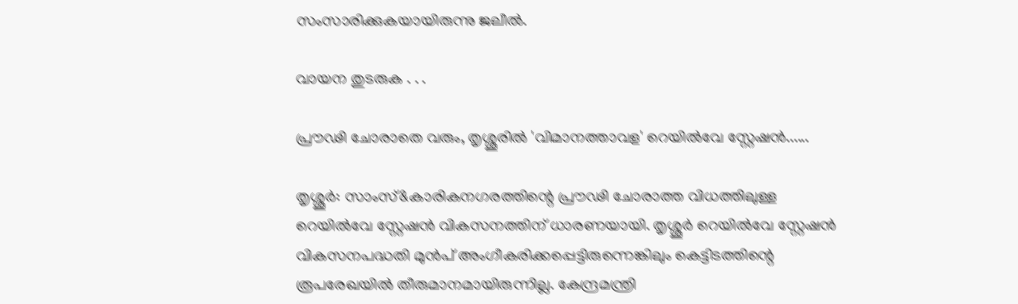സംസാരിക്കുകയായിരുന്നു ജലീല്‍.

വായന തുടരുക . . .

പ്രൗഢി ചോരാതെ വരും, തൃശ്ശൂരില്‍ 'വിമാനത്താവള' റെയില്‍വേ സ്റ്റേഷന്‍......

തൃശ്ശൂര്‍: സാംസ്&കാരികനഗരത്തിന്റെ പ്രൗഢി ചോരാത്ത വിധത്തിലുള്ള റെയില്‍വേ സ്റ്റേഷന്‍ വികസനത്തിന് ധാരണയായി. തൃശ്ശൂര്‍ റെയില്‍വേ സ്റ്റേഷന്‍ വികസനപദ്ധതി മുന്‍പ് അംഗീകരിക്കപ്പെട്ടിരുന്നെങ്കിലും കെട്ടിടത്തിന്റെ രൂപരേഖയില്‍ തീരുമാനമായിരുന്നില്ല. കേന്ദ്രമന്ത്രി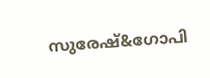സുരേഷ്&ഗോപി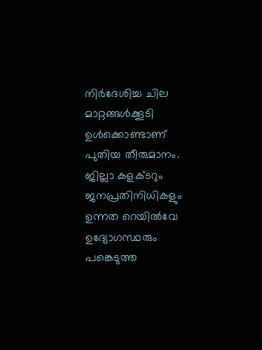നിര്‍ദേശിച്ച ചില മാറ്റങ്ങള്‍ക്കൂടി ഉള്‍ക്കൊണ്ടാണ് പുതിയ തീരുമാനം. ജില്ലാ കളക്ടറും ജനപ്രതിനിധികളും ഉന്നത റെയില്‍വേ ഉദ്യോഗസ്ഥരും പങ്കെടുത്ത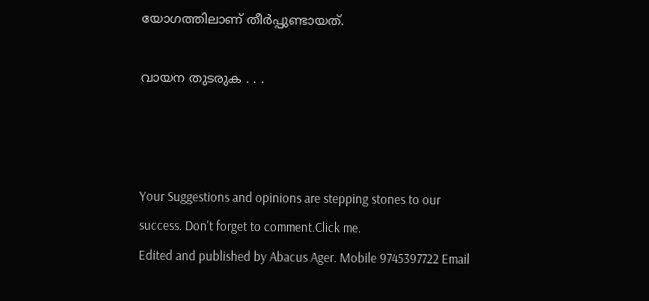യോഗത്തിലാണ് തീര്‍പ്പുണ്ടായത്.

വായന തുടരുക . . .



Your Suggestions and opinions are stepping stones to our success. Don't forget to comment.Click me.
Edited and published by Abacus Ager. Mobile 9745397722 Email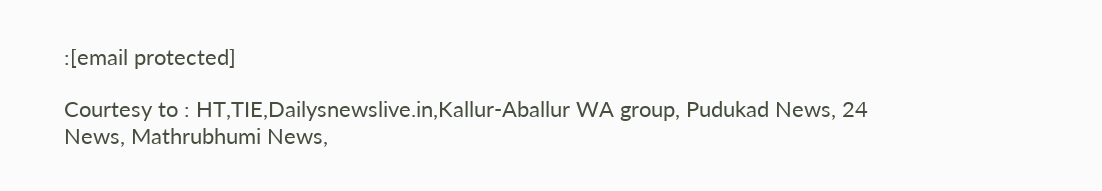:[email protected]

Courtesy to : HT,TIE,Dailysnewslive.in,Kallur-Aballur WA group, Pudukad News, 24 News, Mathrubhumi News,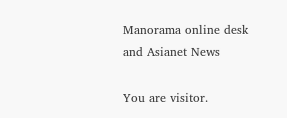Manorama online desk and Asianet News

You are visitor.